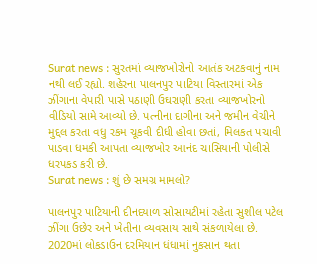Surat news : સુરતમાં વ્યાજખોરોનો આતંક અટકવાનું નામ નથી લઈ રહ્યો. શહેરના પાલનપુર પાટિયા વિસ્તારમાં એક ઝીંગાના વેપારી પાસે પઠાણી ઉઘરાણી કરતા વ્યાજખોરનો વીડિયો સામે આવ્યો છે. પત્નીના દાગીના અને જમીન વેચીને મુદ્દલ કરતા વધુ રકમ ચૂકવી દીધી હોવા છતાં, મિલકત પચાવી પાડવા ધમકી આપતા વ્યાજખોર આનંદ ચાસિયાની પોલીસે ધરપકડ કરી છે.
Surat news : શું છે સમગ્ર મામલો?

પાલનપુર પાટિયાની દીનદયાળ સોસાયટીમાં રહેતા સુશીલ પટેલ ઝીંગા ઉછેર અને ખેતીના વ્યવસાય સાથે સંકળાયેલા છે. 2020માં લોકડાઉન દરમિયાન ધંધામાં નુકસાન થતા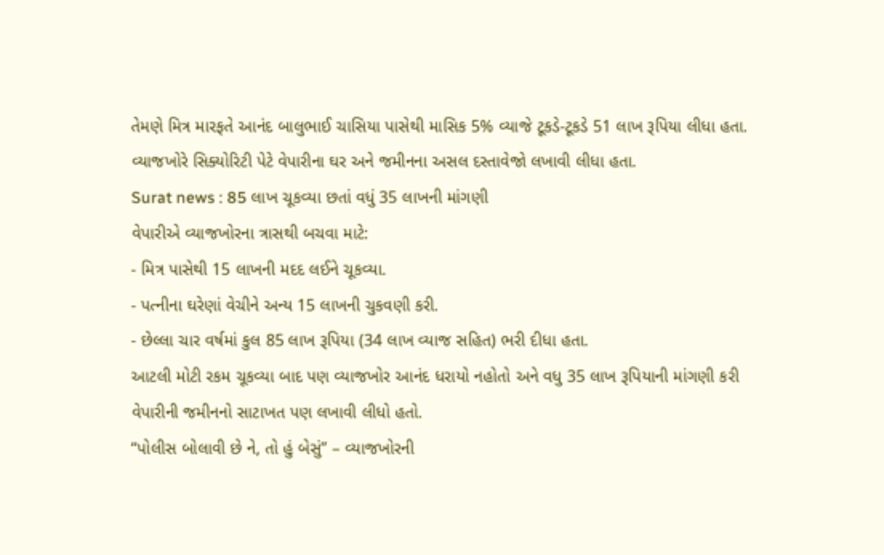તેમણે મિત્ર મારફતે આનંદ બાલુભાઈ ચાસિયા પાસેથી માસિક 5% વ્યાજે ટૂકડે-ટૂકડે 51 લાખ રૂપિયા લીધા હતા. વ્યાજખોરે સિક્યોરિટી પેટે વેપારીના ઘર અને જમીનના અસલ દસ્તાવેજો લખાવી લીધા હતા.
Surat news : 85 લાખ ચૂકવ્યા છતાં વધું 35 લાખની માંગણી
વેપારીએ વ્યાજખોરના ત્રાસથી બચવા માટે:
- મિત્ર પાસેથી 15 લાખની મદદ લઈને ચૂકવ્યા.
- પત્નીના ઘરેણાં વેચીને અન્ય 15 લાખની ચુકવણી કરી.
- છેલ્લા ચાર વર્ષમાં કુલ 85 લાખ રૂપિયા (34 લાખ વ્યાજ સહિત) ભરી દીધા હતા.
આટલી મોટી રકમ ચૂકવ્યા બાદ પણ વ્યાજખોર આનંદ ધરાયો નહોતો અને વધુ 35 લાખ રૂપિયાની માંગણી કરી વેપારીની જમીનનો સાટાખત પણ લખાવી લીધો હતો.
“પોલીસ બોલાવી છે ને, તો હું બેસું” – વ્યાજખોરની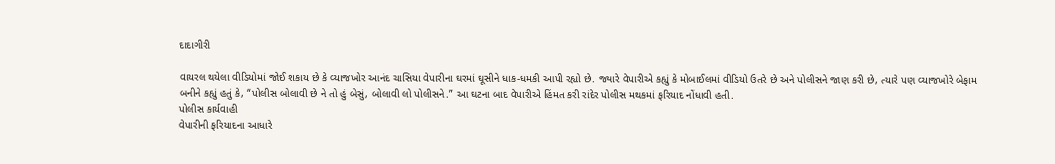દાદાગીરી

વાયરલ થયેલા વીડિયોમાં જોઈ શકાય છે કે વ્યાજખોર આનંદ ચાસિયા વેપારીના ઘરમાં ઘૂસીને ધાક-ધમકી આપી રહ્યો છે. જ્યારે વેપારીએ કહ્યું કે મોબાઈલમાં વીડિયો ઉતરે છે અને પોલીસને જાણ કરી છે, ત્યારે પણ વ્યાજખોરે બેફામ બનીને કહ્યું હતું કે, “પોલીસ બોલાવી છે ને તો હું બેસું, બોલાવી લો પોલીસને.” આ ઘટના બાદ વેપારીએ હિંમત કરી રાંદેર પોલીસ મથકમાં ફરિયાદ નોંધાવી હતી.
પોલીસ કાર્યવાહી
વેપારીની ફરિયાદના આધારે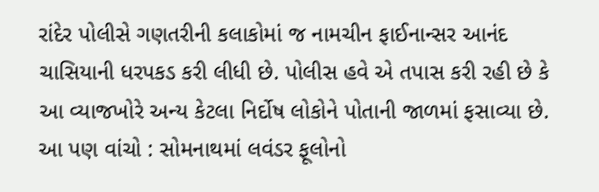રાંદેર પોલીસે ગણતરીની કલાકોમાં જ નામચીન ફાઈનાન્સર આનંદ ચાસિયાની ધરપકડ કરી લીધી છે. પોલીસ હવે એ તપાસ કરી રહી છે કે આ વ્યાજખોરે અન્ય કેટલા નિર્દોષ લોકોને પોતાની જાળમાં ફસાવ્યા છે.
આ પણ વાંચો : સોમનાથમાં લવંડર ફૂલોનો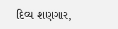દિવ્ય શણગાર,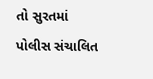તો સુરતમાં પોલીસ સંચાલિત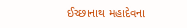ઈચ્છાનાથ મહાદેવના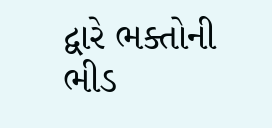દ્વારે ભક્તોની ભીડ